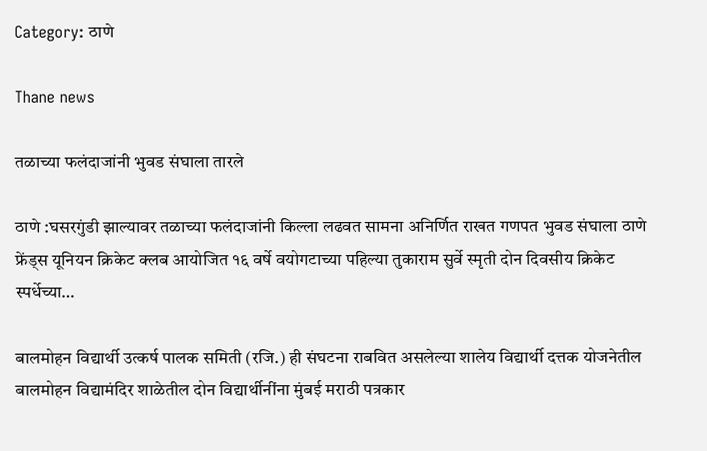Category: ठाणे

Thane news

तळाच्या फलंदाजांनी भुवड संघाला तारले

ठाणे :घसरगुंडी झाल्यावर तळाच्या फलंदाजांनी किल्ला लढवत सामना अनिर्णित राखत गणपत भुवड संघाला ठाणे फ्रेंड्स यूनियन क्रिकेट क्लब आयोजित १६ वर्षे वयोगटाच्या पहिल्या तुकाराम सुर्वे स्मृती दोन दिवसीय क्रिकेट स्पर्धेच्या…

बालमोहन विद्यार्थी उत्कर्ष पालक समिती (रजि.) ही संघटना राबवित असलेल्या शालेय विद्यार्थी दत्तक योजनेतील बालमोहन विद्यामंदिर शाळेतील दोन विद्यार्थीनींना मुंबई मराठी पत्रकार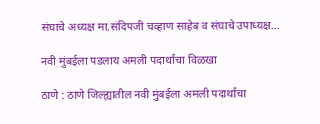संघाचे अध्यक्ष मा.संदिपजी चव्हाण साहेब व संघाचे उपाध्यक्ष…

नवी मुंबईला पडलाय अमली पदार्थांचा विळखा

ठाणे : ठाणे जिल्ह्यातील नवी मुंबईला अमली पदार्थांचा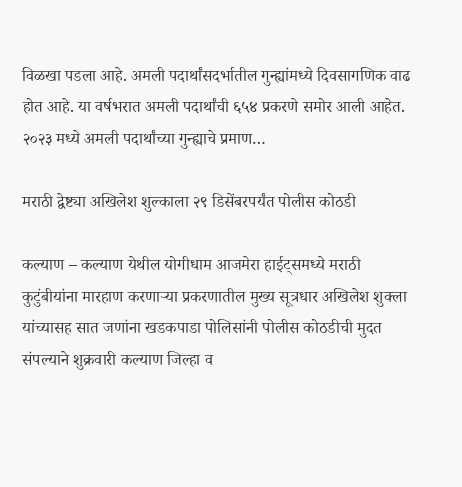विळखा पडला आहे. अमली पदार्थांसदर्भातील गुन्ह्यांमध्ये दिवसागणिक वाढ होत आहे. या वर्षभरात अमली पदार्थांची ६५४ प्रकरणे समोर आली आहेत. २०२३ मध्ये अमली पदार्थांच्या गुन्ह्याचे प्रमाण…

मराठी द्वेष्ट्या अखिलेश शुल्काला २९ डिसेंबरपर्यंत पोलीस कोठडी

कल्याण – कल्याण येथील योगीधाम आजमेरा हाईट्समध्ये मराठी कुटुंबीयांना मारहाण करणाऱ्या प्रकरणातील मुख्य सूत्रधार अखिलेश शुक्ला यांच्यासह सात जणांना खडकपाडा पोलिसांनी पोलीस कोठडीची मुदत संपल्याने शुक्रवारी कल्याण जिल्हा व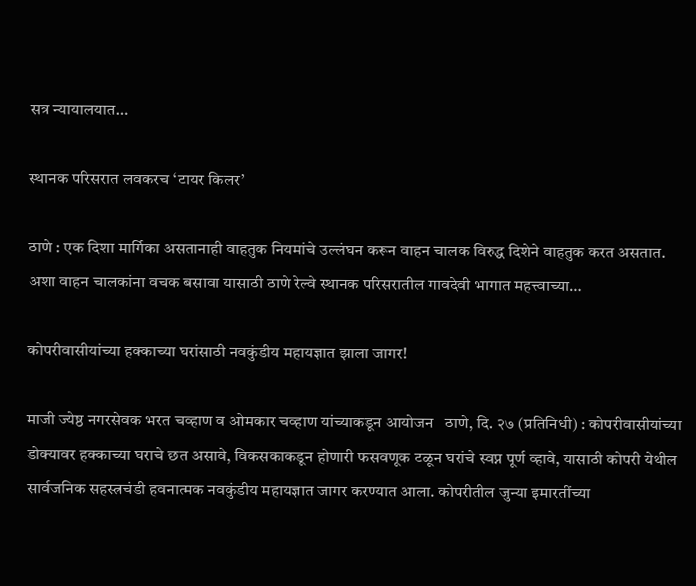सत्र न्यायालयात…

स्थानक परिसरात लवकरच ‘टायर किलर’

ठाणे : एक दिशा मार्गिका असतानाही वाहतुक नियमांचे उल्लंघन करून वाहन चालक विरुद्ध दिशेने वाहतुक करत असतात. अशा वाहन चालकांना वचक बसावा यासाठी ठाणे रेल्वे स्थानक परिसरातील गावदेवी भागात महत्त्वाच्या…

कोपरीवासीयांच्या हक्काच्या घरांसाठी नवकुंडीय महायज्ञात झाला जागर!

माजी ज्येष्ठ नगरसेवक भरत चव्हाण व ओमकार चव्हाण यांच्याकडून आयोजन   ठाणे, दि. २७ (प्रतिनिधी) : कोपरीवासीयांच्या डोक्यावर हक्काच्या घराचे छत असावे, विकसकाकडून होणारी फसवणूक टळून घरांचे स्वप्न पूर्ण व्हावे, यासाठी कोपरी येथील सार्वजनिक सहस्त्रचंडी हवनात्मक नवकुंडीय महायज्ञात जागर करण्यात आला. कोपरीतील जुन्या इमारतींच्या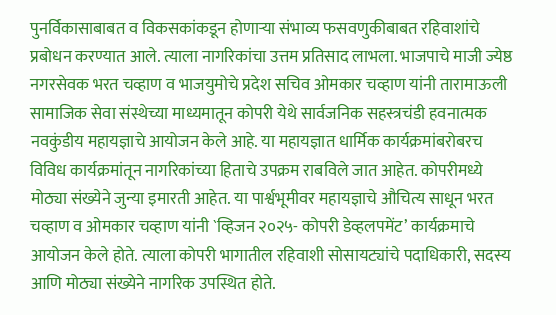पुनर्विकासाबाबत व विकसकांकडून होणाऱ्या संभाव्य फसवणुकीबाबत रहिवाशांचे प्रबोधन करण्यात आले. त्याला नागरिकांचा उत्तम प्रतिसाद लाभला. भाजपाचे माजी ज्येष्ठ नगरसेवक भरत चव्हाण व भाजयुमोचे प्रदेश सचिव ओमकार चव्हाण यांनी तारामाऊली सामाजिक सेवा संस्थेच्या माध्यमातून कोपरी येथे सार्वजनिक सहस्त्रचंडी हवनात्मक नवकुंडीय महायज्ञाचे आयोजन केले आहे. या महायज्ञात धार्मिक कार्यक्रमांबरोबरच विविध कार्यक्रमांतून नागरिकांच्या हिताचे उपक्रम राबविले जात आहेत. कोपरीमध्ये मोठ्या संख्येने जुन्या इमारती आहेत. या पार्श्वभूमीवर महायज्ञाचे औचित्य साधून भरत चव्हाण व ओमकार चव्हाण यांनी `व्हिजन २०२५- कोपरी डेव्हलपमेंट’ कार्यक्रमाचे आयोजन केले होते. त्याला कोपरी भागातील रहिवाशी सोसायट्यांचे पदाधिकारी, सदस्य आणि मोठ्या संख्येने नागरिक उपस्थित होते.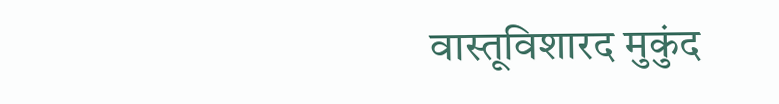वास्तूविशारद मुकुंद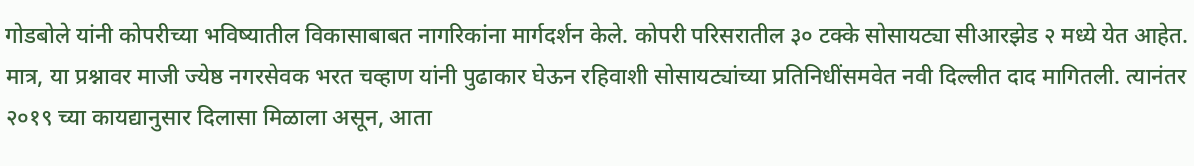गोडबोले यांनी कोपरीच्या भविष्यातील विकासाबाबत नागरिकांना मार्गदर्शन केले. कोपरी परिसरातील ३० टक्के सोसायट्या सीआरझेड २ मध्ये येत आहेत. मात्र, या प्रश्नावर माजी ज्येष्ठ नगरसेवक भरत चव्हाण यांनी पुढाकार घेऊन रहिवाशी सोसायट्यांच्या प्रतिनिधींसमवेत नवी दिल्लीत दाद मागितली. त्यानंतर २०१९ च्या कायद्यानुसार दिलासा मिळाला असून, आता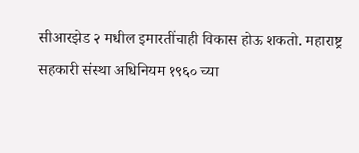सीआरझेड २ मधील इमारतींचाही विकास होऊ शकतो. महाराष्ट्र सहकारी संस्था अधिनियम १९६० च्या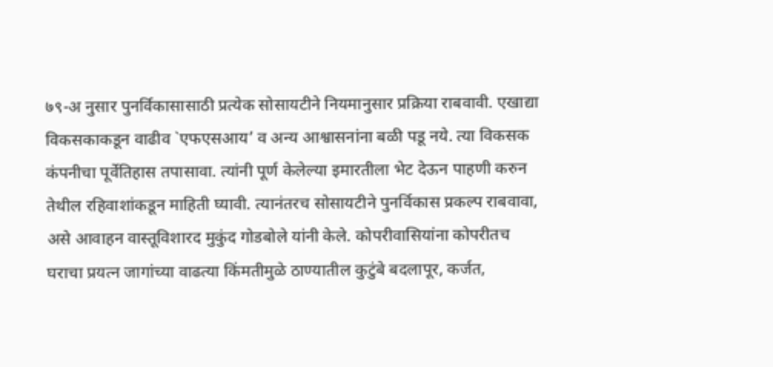७९-अ नुसार पुनर्विकासासाठी प्रत्येक सोसायटीने नियमानुसार प्रक्रिया राबवावी. एखाद्या विकसकाकडून वाढीव `एफएसआय’ व अन्य आश्वासनांना बळी पडू नये. त्या विकसक कंपनीचा पूर्वेतिहास तपासावा. त्यांनी पूर्ण केलेल्या इमारतीला भेट देऊन पाहणी करुन तेथील रहिवाशांकडून माहिती घ्यावी. त्यानंतरच सोसायटीने पुनर्विकास प्रकल्प राबवावा, असे आवाहन वास्तूविशारद मुकुंद गोडबोले यांनी केले. कोपरीवासियांना कोपरीतच घराचा प्रयत्न जागांच्या वाढत्या किंमतीमुळे ठाण्यातील कुटुंबे बदलापूर, कर्जत,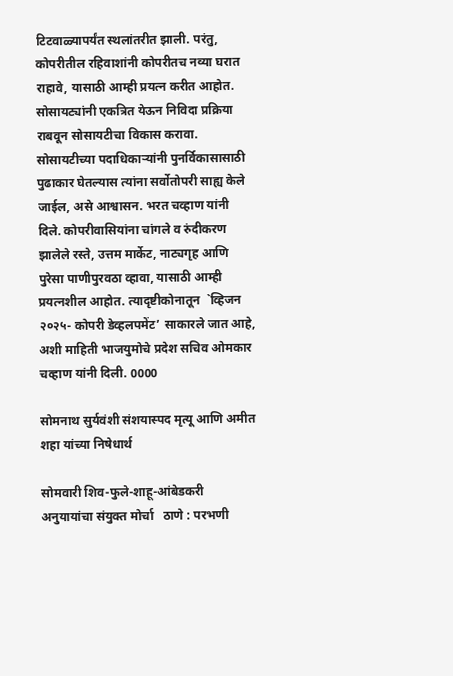टिटवाळ्यापर्यंत स्थलांतरीत झाली. परंतु, कोपरीतील रहिवाशांनी कोपरीतच नव्या घरात राहावे, यासाठी आम्ही प्रयत्न करीत आहोत. सोसायट्यांनी एकत्रित येऊन निविदा प्रक्रिया राबवून सोसायटीचा विकास करावा. सोसायटीच्या पदाधिकाऱ्यांनी पुनर्विकासासाठी पुढाकार घेतल्यास त्यांना सर्वोतोपरी साह्य केले जाईल, असे आश्वासन. भरत चव्हाण यांनी दिले. कोपरीवासियांना चांगले व रुंदीकरण झालेले रस्ते, उत्तम मार्केट, नाट्यगृह आणि पुरेसा पाणीपुरवठा व्हावा, यासाठी आम्ही प्रयत्नशील आहोत. त्यादृष्टीकोनातून  `व्हिजन २०२५- कोपरी डेव्हलपमेंट’ साकारले जात आहे, अशी माहिती भाजयुमोचे प्रदेश सचिव ओमकार चव्हाण यांनी दिली. 0000

सोमनाथ सुर्यवंशी संशयास्पद मृत्यू आणि अमीत शहा यांच्या निषेधार्थ

सोमवारी शिव-फुले-शाहू-आंबेडकरी अनुयायांचा संयुक्त मोर्चा   ठाणे : परभणी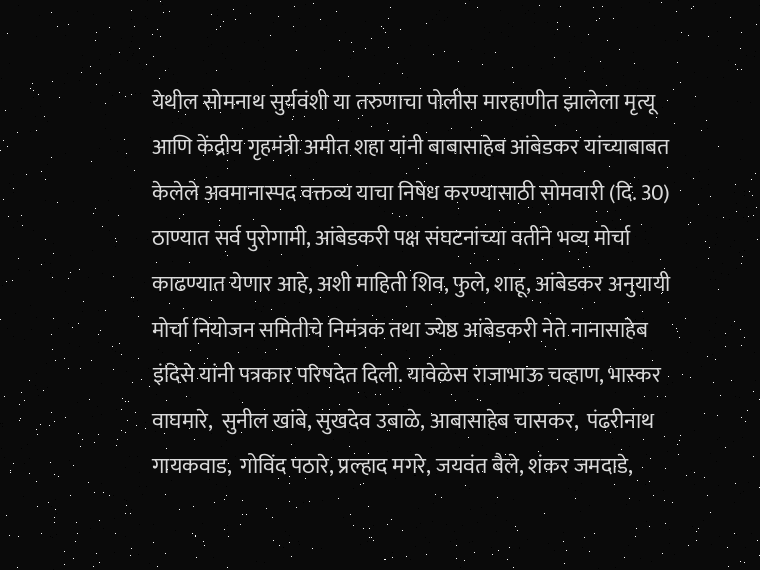येथील सोमनाथ सुर्यवंशी या तरुणाचा पोलीस मारहाणीत झालेला मृत्यू आणि केंद्रीय गृहमंत्री अमीत शहा यांनी बाबासाहेब आंबेडकर यांच्याबाबत केलेले अवमानास्पद वक्तव्य याचा निषेध करण्यासाठी सोमवारी (दि. 30) ठाण्यात सर्व पुरोगामी, आंबेडकरी पक्ष संघटनांच्या वतीने भव्य मोर्चा काढण्यात येणार आहे, अशी माहिती शिव, फुले, शाहू, आंबेडकर अनुयायी मोर्चा नियोजन समितीचे निमंत्रक तथा ज्येष्ठ आंबेडकरी नेते नानासाहेब इंदिसे यांनी पत्रकार परिषदेत दिली. यावेळेस राजाभाऊ चव्हाण, भास्कर वाघमारे,  सुनील खांबे, सुखदेव उबाळे, आबासाहेब चासकर,  पंढरीनाथ गायकवाड,  गोविंद पठारे, प्रल्हाद मगरे, जयवंत बैले, शंकर जमदाडे,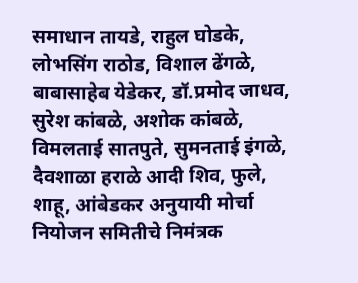समाधान तायडे, राहुल घोडके, लोभसिंग राठोड, विशाल ढेंगळे, बाबासाहेब येडेकर, डॉ.प्रमोद जाधव, सुरेश कांबळे, अशोक कांबळे, विमलताई सातपुते, सुमनताई इंगळे, दैवशाळा हराळे आदी शिव, फुले, शाहू, आंबेडकर अनुयायी मोर्चा नियोजन समितीचे निमंत्रक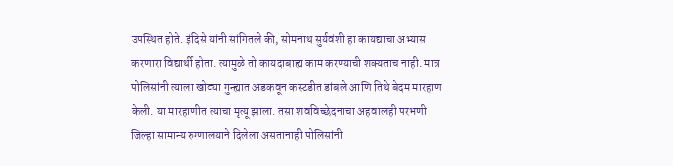उपस्थित होते. इंदिसे यांनी सांगितले की, सोमनाथ सुर्यवंशी हा कायद्याचा अभ्यास करणारा विद्यार्थी होता. त्यामुळे तो कायदाबाह्य काम करण्याची शक्यताच नाही. मात्र पोलिसांनी त्याला खोट्या गुन्ह्यात अडकवून कस्टडीत डांबले आणि तिथे बेदम मारहाण केली. या मारहाणीत त्याचा मृत्यू झाला. तसा शवविच्छेदनाचा अहवालही परभणी जिल्हा सामान्य रुग्णालयाने दिलेला असतानाही पोलिसांनी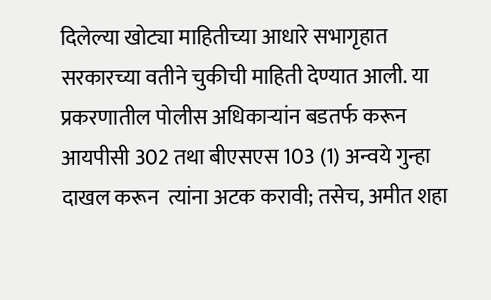दिलेल्या खोट्या माहितीच्या आधारे सभागृहात सरकारच्या वतीने चुकीची माहिती देण्यात आली. या प्रकरणातील पोलीस अधिकाऱ्यांन बडतर्फ करून आयपीसी 302 तथा बीएसएस 103 (1) अन्वये गुन्हा दाखल करून  त्यांना अटक करावी; तसेच, अमीत शहा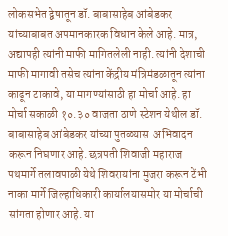लोकसभेत द्वेषातून डॉ. बाबासाहेब आंबेडकर यांच्याबाबत अपमानकारक विधान केले आहे. मात्र, अद्यापही त्यांनी माफी मागितलेली नाही. त्यांनी देशाची माफी मागावी तसेच त्यांना केंद्रीय मंत्रिमंडळातून त्यांना काढून टाकावे, या मागण्यांसाठी हा मोर्चा आहे. हा मोर्चा सकाळी १०.३० वाजता ठाणे स्टेशन येथील डॉ. बाबासाहेब आंबेडकर यांच्या पुतळ्यास  अभिवादन करून निघणार आहे. छत्रपती शिवाजी महाराज पथमार्गे तलावपाळी येथे शिवरायांना मुजरा करून टेंभी नाका मार्गे जिल्हाधिकारी कार्यालयासमोर या मोर्चाची सांगता होणार आहे. या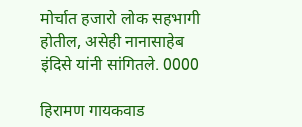मोर्चात हजारो लोक सहभागी होतील, असेही नानासाहेब इंदिसे यांनी सांगितले. 0000

हिरामण गायकवाड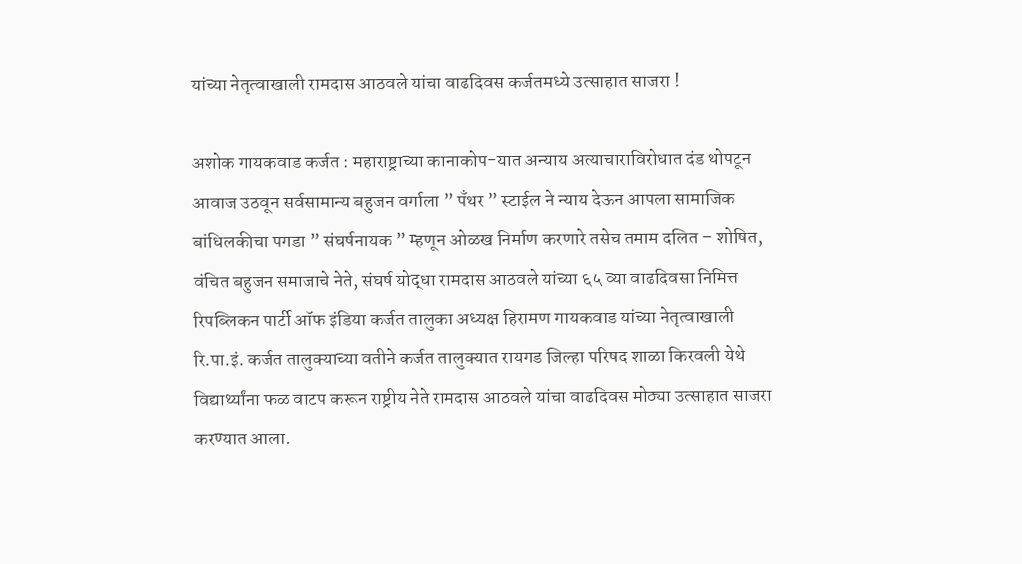यांच्या नेतृत्वाखाली रामदास आठवले यांचा वाढदिवस कर्जतमध्ये उत्साहात साजरा !

अशोक गायकवाड कर्जत : महाराष्ट्राच्या कानाकोप-यात अन्याय अत्याचाराविरोधात दंड थोपटून आवाज उठवून सर्वसामान्य बहुजन वर्गाला ” पँथर ” स्टाईल ने न्याय देऊन आपला सामाजिक बांधिलकीचा पगडा ” संघर्षनायक ” म्हणून ओळख निर्माण करणारे तसेच तमाम दलित – शोषित, वंचित बहुजन समाजाचे नेते, संघर्ष योद्धा रामदास आठवले यांच्या ६५ व्या वाढदिवसा निमित्त रिपब्लिकन पार्टी ऑफ इंडिया कर्जत तालुका अध्यक्ष हिरामण गायकवाड यांच्या नेतृत्वाखाली रि.पा.इं. कर्जत तालुक्याच्या वतीने कर्जत तालुक्यात रायगड जिल्हा परिषद शाळा किरवली येथे विद्यार्थ्यांना फळ वाटप करून राष्ट्रीय नेते रामदास आठवले यांचा वाढदिवस मोठ्या उत्साहात साजरा करण्यात आला.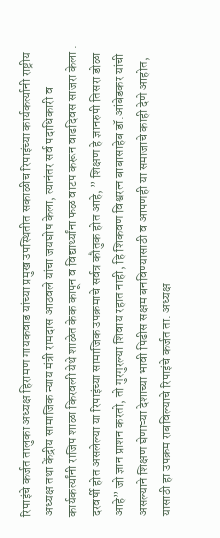रिपाइंचे कर्जत तालुका अध्यक्ष हिरामण गायकवाड यांच्या प्रमुख उपस्थितीत सकाळीच रिपाइंच्या कार्यकर्त्यानी राष्ट्रीय अध्यक्ष तथा केंद्रीय सामाजिक न्याय मंत्री रामदास आठवले यांचा जयघोष केला, त्यानंतर सर्व पदाधिकारी व कार्यकर्त्यांनी राजिप शाळा किरवली येथे शाळेत केक कापून व विद्यार्थ्यांना फळ वाटप करून वाढदिवस साजरा केला . दरवर्षी होत असलेल्या या रिपाइंच्या सामाजिक उपक्रमाचे सर्वत्र कौतुक होत आहे, ” शिक्षण हे ज्ञानरुपी तिसरा डोळा आहे” जो ज्ञान प्राशन करतो, तो गुरगुरल्या शिवाय रहात नाही, हि शिकवण विश्वरत्न बाबासाहेब डॉ.आंबेडकर यांची असल्याने शिक्षण घेणाऱ्या देशाच्या भावी पिढीस सक्षम बनविण्यासाठी व आपणही या समाजाचे काही देणे आहोत, यासाठी हा उपक्रम राबविल्याचे रिपाइंचे कर्जत ता. अध्यक्ष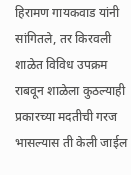हिरामण गायकवाड यांनी सांगितले, तर किरवली शाळेत विविध उपक्रम राबवून शाळेला कुठल्याही प्रकारच्या मदतीची गरज भासल्यास ती केली जाईल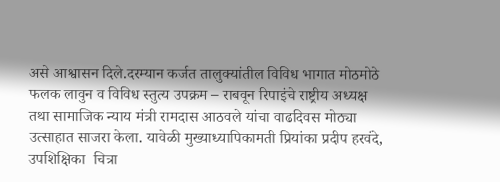असे आश्वासन दिले.दरम्यान कर्जत तालुक्यांतील विविध भागात मोठमोठे फलक लावुन व विविध स्तुत्य उपक्रम – राबवून रिपाइंचे राष्ट्रीय अध्यक्ष तथा सामाजिक न्याय मंत्री रामदास आठवले यांचा वाढदिवस मोठ्या उत्साहात साजरा केला. यावेळी मुख्याध्यापिकामती प्रियांका प्रदीप हरवंदे, उपशिक्षिका  चित्रा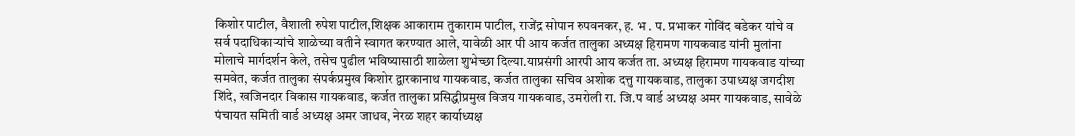किशोर पाटील, वैशाली रुपेश पाटील,शिक्षक आकाराम तुकाराम पाटील, राजेंद्र सोपान रुपवनकर, ह. भ . प. प्रभाकर गोविंद बडेकर यांचे व सर्व पदाधिकाऱ्यांचे शाळेच्या वतीने स्वागत करण्यात आले, यावेळी आर पी आय कर्जत तालुका अध्यक्ष हिरामण गायकवाड यांनी मुलांना मोलाचे मार्गदर्शन केले, तसेच पुढील भविष्यासाठी शाळेला शुभेच्छा दिल्या.याप्रसंगी आरपी आय कर्जत ता. अध्यक्ष हिरामण गायकवाड यांच्या समवेत, कर्जत तालुका संपर्कप्रमुख किशोर द्वारकानाथ गायकवाड, कर्जत तालुका सचिव अशोक दत्तु गायकवाड, तालुका उपाध्यक्ष जगदीश शिंदे, खजिनदार विकास गायकवाड, कर्जत तालुका प्रसिद्धीप्रमुख विजय गायकवाड, उमरोली रा. जि.प वार्ड अध्यक्ष अमर गायकवाड, सावेळे पंचायत समिती वार्ड अध्यक्ष अमर जाधव, नेरळ शहर कार्याध्यक्ष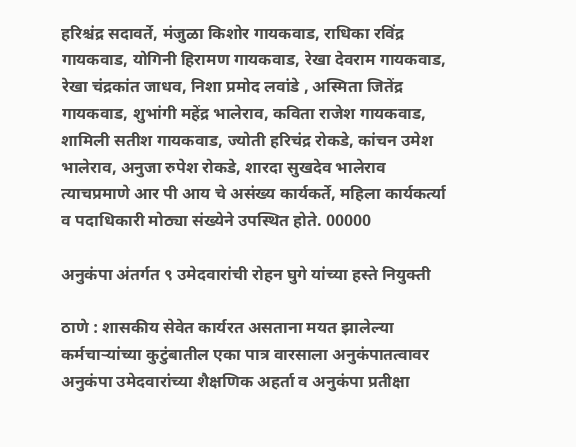हरिश्चंद्र सदावर्ते, मंजुळा किशोर गायकवाड, राधिका रविंद्र गायकवाड, योगिनी हिरामण गायकवाड, रेखा देवराम गायकवाड, रेखा चंद्रकांत जाधव, निशा प्रमोद लवांडे , अस्मिता जितेंद्र गायकवाड, शुभांगी महेंद्र भालेराव, कविता राजेश गायकवाड, शामिली सतीश गायकवाड, ज्योती हरिचंद्र रोकडे, कांचन उमेश भालेराव, अनुजा रुपेश रोकडे, शारदा सुखदेव भालेराव त्याचप्रमाणे आर पी आय चे असंख्य कार्यकर्ते, महिला कार्यकर्त्या व पदाधिकारी मोठ्या संख्येने उपस्थित होते. 00000

अनुकंपा अंतर्गत ९ उमेदवारांची रोहन घुगे यांच्या हस्ते नियुक्ती

ठाणे : शासकीय सेवेत कार्यरत असताना मयत झालेल्या कर्मचाऱ्यांच्या कुटुंबातील एका पात्र वारसाला अनुकंपातत्वावर अनुकंपा उमेदवारांच्या शैक्षणिक अहर्ता व अनुकंपा प्रतीक्षा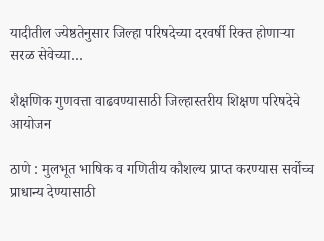यादीतील ज्येष्ठतेनुसार जिल्हा परिषदेच्या दरवर्षी रिक्त होणाऱ्या सरळ सेवेच्या…

शैक्षणिक गुणवत्ता वाढवण्यासाठी जिल्हास्तरीय शिक्षण परिषदेचे आयोजन

ठाणे : मुलभूत भाषिक व गणितीय कौशल्य प्राप्त करण्यास सर्वोच्च प्राधान्य देण्यासाठी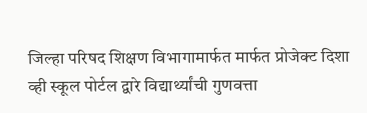जिल्हा परिषद शिक्षण विभागामार्फत मार्फत प्रोजेक्ट दिशा व्ही स्कूल पोर्टल द्वारे विद्यार्थ्यांची गुणवत्ता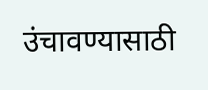उंचावण्यासाठी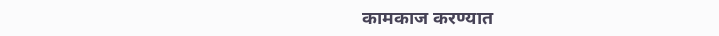कामकाज करण्यात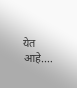येत आहे.…